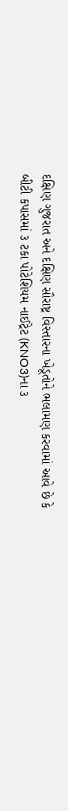દક્ષિણ ગુજરાત અને દક્ષિણ સૌરાષ્ટ્ર વિસ્તારના ખેડૂતોને ભલામણ કરવામાં આવે છે કે બીટી કપાસમાં ૩ ટકા પોટેશિયમ નાઈટ્રેટ (KNO3)ના ૩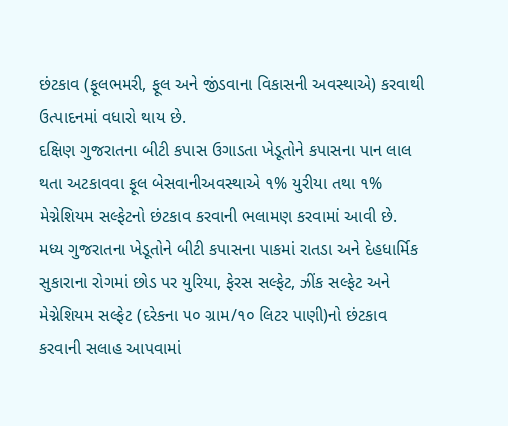છંટકાવ (ફૂલભમરી, ફૂલ અને જીંડવાના વિકાસની અવસ્થાએ) કરવાથી ઉત્પાદનમાં વધારો થાય છે.
દક્ષિણ ગુજરાતના બીટી કપાસ ઉગાડતા ખેડૂતોને કપાસના પાન લાલ થતા અટકાવવા ફૂલ બેસવાનીઅવસ્થાએ ૧% યુરીયા તથા ૧% મેગ્નેશિયમ સલ્ફેટનો છંટકાવ કરવાની ભલામણ કરવામાં આવી છે.
મધ્ય ગુજરાતના ખેડૂતોને બીટી કપાસના પાકમાં રાતડા અને દેહધાર્મિક સુકારાના રોગમાં છોડ પર યુરિયા, ફેરસ સલ્ફેટ, ઝીંક સલ્ફેટ અને મેગ્નેશિયમ સલ્ફેટ (દરેકના ૫૦ ગ્રામ/૧૦ લિટર પાણી)નો છંટકાવ કરવાની સલાહ આપવામાં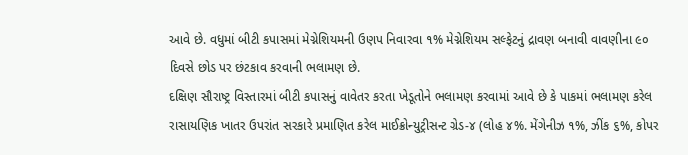આવે છે. વધુમાં બીટી કપાસમાં મેગ્નેશિયમની ઉણપ નિવારવા ૧% મેગ્નેશિયમ સલ્ફેટનું દ્રાવણ બનાવી વાવણીના ૯૦ દિવસે છોડ પર છંટકાવ કરવાની ભલામણ છે.
દક્ષિણ સૌરાષ્ટ્ર વિસ્તારમાં બીટી કપાસનું વાવેતર કરતા ખેડૂતોને ભલામણ કરવામાં આવે છે કે પાકમાં ભલામણ કરેલ રાસાયણિક ખાતર ઉપરાંત સરકારે પ્રમાણિત કરેલ માઈક્રોન્યુટ્રીસન્ટ ગ્રેડ-૪ (લોહ ૪%. મેંગેનીઝ ૧%, ઝીંક ૬%, કોપર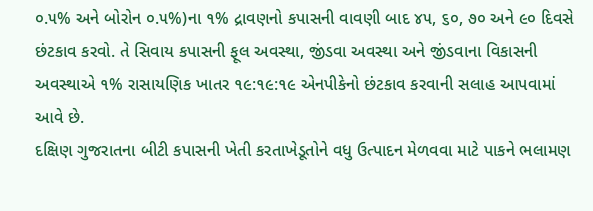૦.૫% અને બોરોન ૦.૫%)ના ૧% દ્રાવણનો કપાસની વાવણી બાદ ૪૫, ૬૦, ૭૦ અને ૯૦ દિવસે છંટકાવ કરવો. તે સિવાય કપાસની ફૂલ અવસ્થા, જીંડવા અવસ્થા અને જીંડવાના વિકાસની અવસ્થાએ ૧% રાસાયણિક ખાતર ૧૯:૧૯:૧૯ એનપીકેનો છંટકાવ કરવાની સલાહ આપવામાં આવે છે.
દક્ષિણ ગુજરાતના બીટી કપાસની ખેતી કરતાખેડૂતોને વધુ ઉત્પાદન મેળવવા માટે પાકને ભલામણ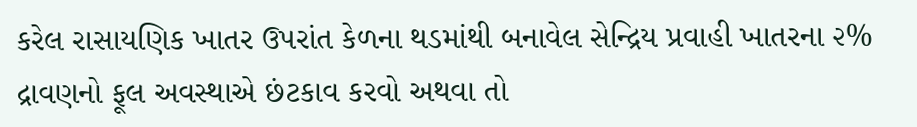કરેલ રાસાયણિક ખાતર ઉપરાંત કેળના થડમાંથી બનાવેલ સેન્દ્રિય પ્રવાહી ખાતરના ૨% દ્રાવણનો ફૂલ અવસ્થાએ છંટકાવ કરવો અથવા તો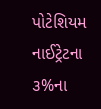પોટેશિયમ નાઈટ્રેટના ૩%ના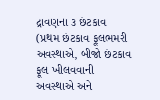દ્રાવણના ૩ છંટકાવ (પ્રથમ છંટકાવ ફૂલભમરી અવસ્થાએ, બીજો છંટકાવ ફૂલ ખીલવવાની અવસ્થાએ અને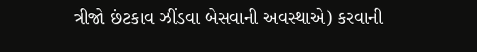ત્રીજો છંટકાવ ઝીંડવા બેસવાની અવસ્થાએ) કરવાની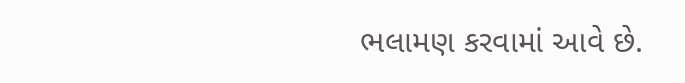ભલામણ કરવામાં આવે છે.